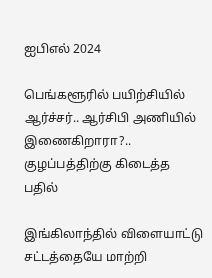ஐபிஎல் 2024

பெங்களூரில் பயிற்சியில் ஆர்ச்சர்.. ஆர்சிபி அணியில் இணைகிறாரா?.. குழப்பத்திற்கு கிடைத்த பதில்

இங்கிலாந்தில் விளையாட்டு சட்டத்தையே மாற்றி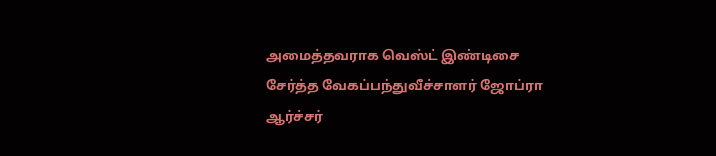அமைத்தவராக வெஸ்ட் இண்டிசை சேர்த்த வேகப்பந்துவீச்சாளர் ஜோப்ரா ஆர்ச்சர்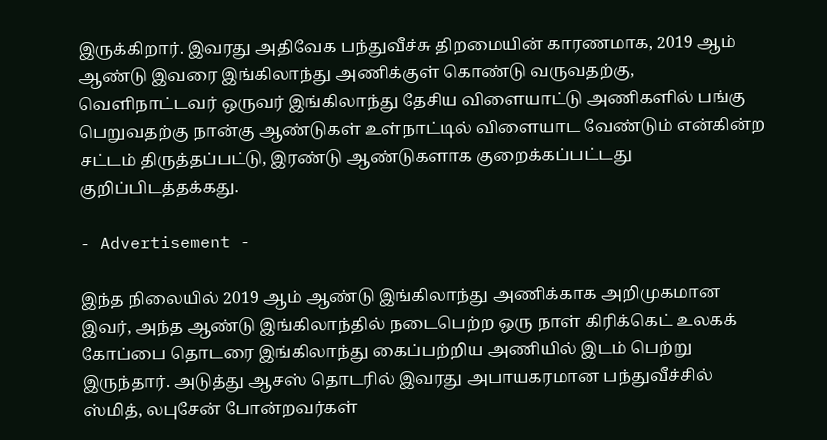இருக்கிறார். இவரது அதிவேக பந்துவீச்சு திறமையின் காரணமாக, 2019 ஆம் ஆண்டு இவரை இங்கிலாந்து அணிக்குள் கொண்டு வருவதற்கு, வெளிநாட்டவர் ஒருவர் இங்கிலாந்து தேசிய விளையாட்டு அணிகளில் பங்கு பெறுவதற்கு நான்கு ஆண்டுகள் உள்நாட்டில் விளையாட வேண்டும் என்கின்ற சட்டம் திருத்தப்பட்டு, இரண்டு ஆண்டுகளாக குறைக்கப்பட்டது குறிப்பிடத்தக்கது.

- Advertisement -

இந்த நிலையில் 2019 ஆம் ஆண்டு இங்கிலாந்து அணிக்காக அறிமுகமான இவர், அந்த ஆண்டு இங்கிலாந்தில் நடைபெற்ற ஒரு நாள் கிரிக்கெட் உலகக் கோப்பை தொடரை இங்கிலாந்து கைப்பற்றிய அணியில் இடம் பெற்று இருந்தார். அடுத்து ஆசஸ் தொடரில் இவரது அபாயகரமான பந்துவீச்சில் ஸ்மித், லபுசேன் போன்றவர்கள்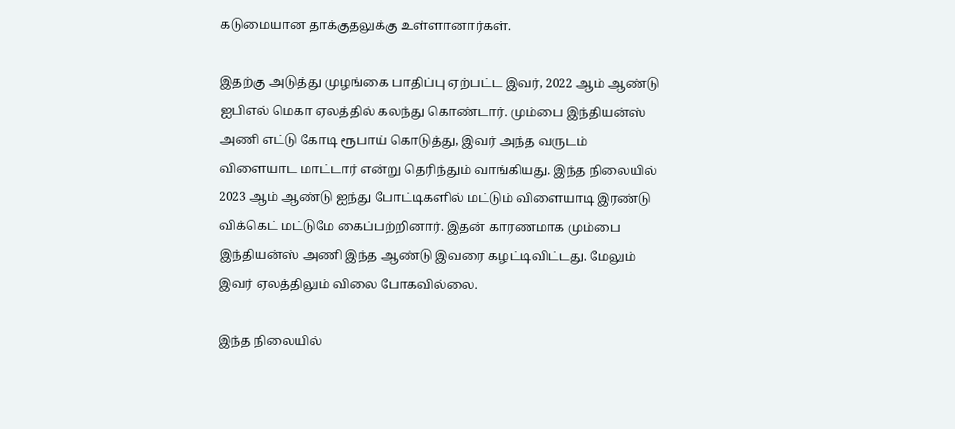கடுமையான தாக்குதலுக்கு உள்ளானார்கள்.

இதற்கு அடுத்து முழங்கை பாதிப்பு ஏற்பட்ட இவர், 2022 ஆம் ஆண்டு ஐபிஎல் மெகா ஏலத்தில் கலந்து கொண்டார். மும்பை இந்தியன்ஸ் அணி எட்டு கோடி ரூபாய் கொடுத்து, இவர் அந்த வருடம் விளையாட மாட்டார் என்று தெரிந்தும் வாங்கியது. இந்த நிலையில் 2023 ஆம் ஆண்டு ஐந்து போட்டிகளில் மட்டும் விளையாடி இரண்டு விக்கெட் மட்டுமே கைப்பற்றினார். இதன் காரணமாக மும்பை இந்தியன்ஸ் அணி இந்த ஆண்டு இவரை கழட்டிவிட்டது. மேலும் இவர் ஏலத்திலும் விலை போகவில்லை.

இந்த நிலையில்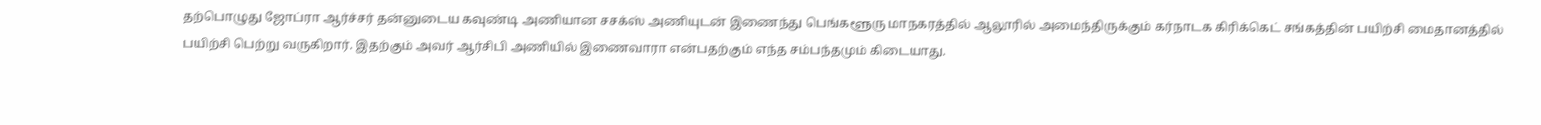தற்பொழுது ஜோப்ரா ஆர்ச்சர் தன்னுடைய கவுண்டி அணியான சசக்ஸ் அணியுடன் இணைந்து பெங்களூரு மாநகரத்தில் ஆலூரில் அமைந்திருக்கும் கர்நாடக கிரிக்கெட் சங்கத்தின் பயிற்சி மைதானத்தில் பயிற்சி பெற்று வருகிறார். இதற்கும் அவர் ஆர்சிபி அணியில் இணைவாரா என்பதற்கும் எந்த சம்பந்தமும் கிடையாது.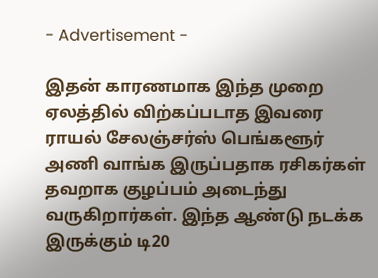- Advertisement -

இதன் காரணமாக இந்த முறை ஏலத்தில் விற்கப்படாத இவரை ராயல் சேலஞ்சர்ஸ் பெங்களூர் அணி வாங்க இருப்பதாக ரசிகர்கள் தவறாக குழப்பம் அடைந்து வருகிறார்கள். இந்த ஆண்டு நடக்க இருக்கும் டி20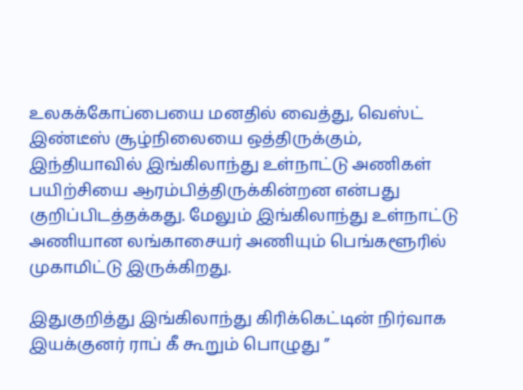உலகக்கோப்பையை மனதில் வைத்து, வெஸ்ட் இண்டீஸ் சூழ்நிலையை ஒத்திருக்கும், இந்தியாவில் இங்கிலாந்து உள்நாட்டு அணிகள் பயிற்சியை ஆரம்பித்திருக்கின்றன என்பது குறிப்பிடத்தக்கது. மேலும் இங்கிலாந்து உள்நாட்டு அணியான லங்காசையர் அணியும் பெங்களூரில் முகாமிட்டு இருக்கிறது.

இதுகுறித்து இங்கிலாந்து கிரிக்கெட்டின் நிர்வாக இயக்குனர் ராப் கீ கூறும் பொழுது ”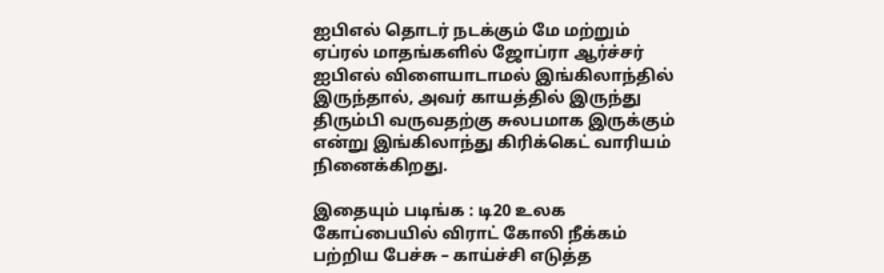ஐபிஎல் தொடர் நடக்கும் மே மற்றும் ஏப்ரல் மாதங்களில் ஜோப்ரா ஆர்ச்சர் ஐபிஎல் விளையாடாமல் இங்கிலாந்தில் இருந்தால், அவர் காயத்தில் இருந்து திரும்பி வருவதற்கு சுலபமாக இருக்கும் என்று இங்கிலாந்து கிரிக்கெட் வாரியம் நினைக்கிறது.

இதையும் படிங்க : டி20 உலக கோப்பையில் விராட் கோலி நீக்கம் பற்றிய பேச்சு – காய்ச்சி எடுத்த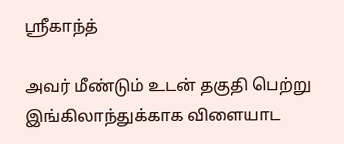ஸ்ரீகாந்த்

அவர் மீண்டும் உடன் தகுதி பெற்று இங்கிலாந்துக்காக விளையாட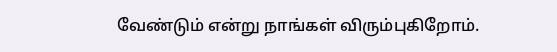வேண்டும் என்று நாங்கள் விரும்புகிறோம்.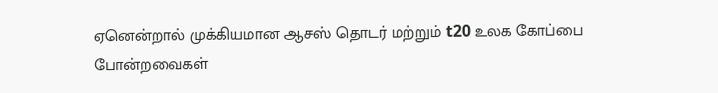ஏனென்றால் முக்கியமான ஆசஸ் தொடர் மற்றும் t20 உலக கோப்பை போன்றவைகள்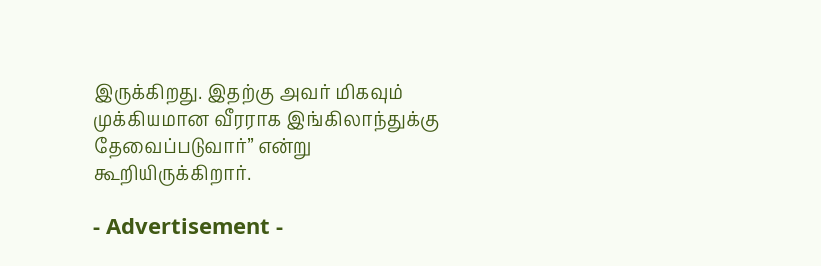இருக்கிறது. இதற்கு அவர் மிகவும் முக்கியமான வீரராக இங்கிலாந்துக்கு தேவைப்படுவார்” என்று கூறியிருக்கிறார்.

- Advertisement -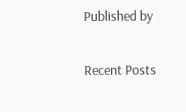Published by

Recent Posts